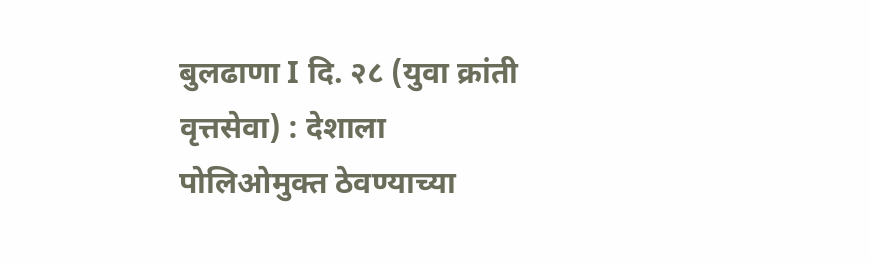बुलढाणा I दि. २८ (युवा क्रांती वृत्तसेवा) : देशाला पोलिओमुक्त ठेवण्याच्या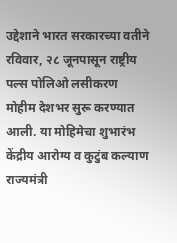उद्देशाने भारत सरकारच्या वतीने रविवार, २८ जूनपासून राष्ट्रीय पल्स पोलिओ लसीकरण मोहीम देशभर सुरू करण्यात आली. या मोहिमेचा शुभारंभ केंद्रीय आरोग्य व कुटुंब कल्याण राज्यमंत्री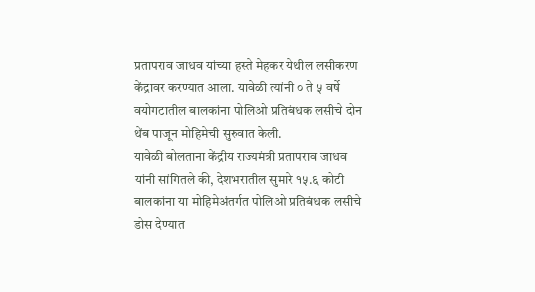प्रतापराव जाधव यांच्या हस्ते मेहकर येथील लसीकरण केंद्रावर करण्यात आला. यावेळी त्यांनी ० ते ५ वर्षे वयोगटातील बालकांना पोलिओ प्रतिबंधक लसीचे दोन थेंब पाजून मोहिमेची सुरुवात केली.
यावेळी बोलताना केंद्रीय राज्यमंत्री प्रतापराव जाधव यांनी सांगितले की, देशभरातील सुमारे १५.६ कोटी बालकांना या मोहिमेअंतर्गत पोलिओ प्रतिबंधक लसीचे डोस देण्यात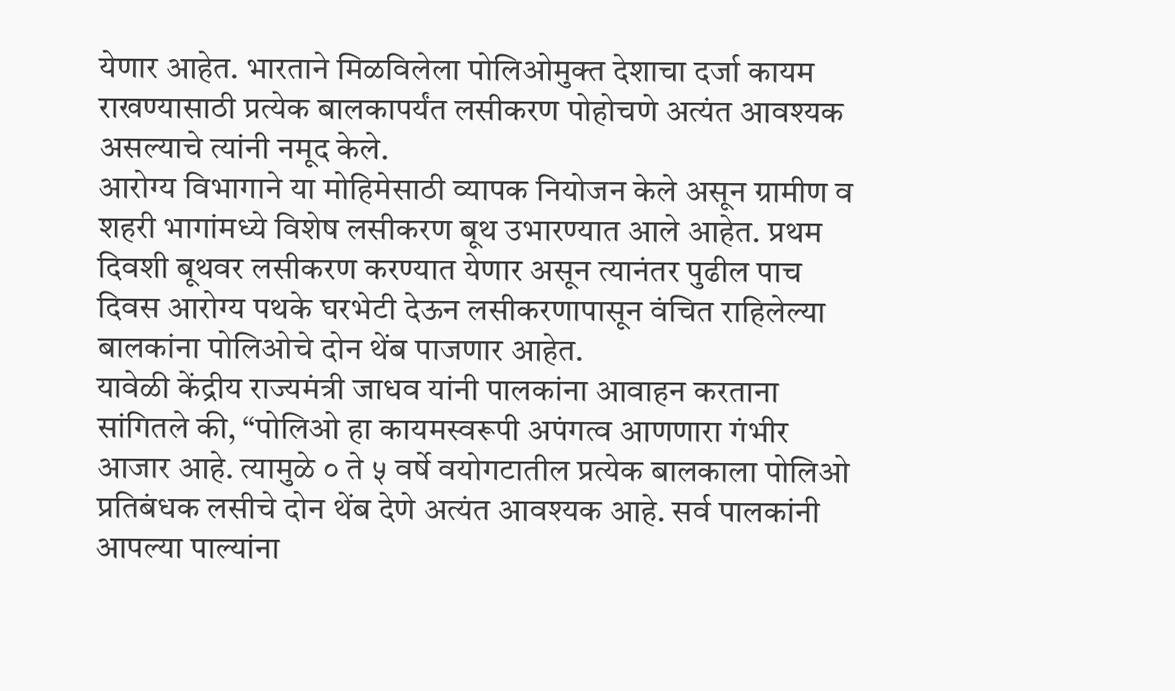येणार आहेत. भारताने मिळविलेला पोलिओमुक्त देशाचा दर्जा कायम राखण्यासाठी प्रत्येक बालकापर्यंत लसीकरण पोहोचणे अत्यंत आवश्यक असल्याचे त्यांनी नमूद केले.
आरोग्य विभागाने या मोहिमेसाठी व्यापक नियोजन केले असून ग्रामीण व शहरी भागांमध्ये विशेष लसीकरण बूथ उभारण्यात आले आहेत. प्रथम दिवशी बूथवर लसीकरण करण्यात येणार असून त्यानंतर पुढील पाच दिवस आरोग्य पथके घरभेटी देऊन लसीकरणापासून वंचित राहिलेल्या बालकांना पोलिओचे दोन थेंब पाजणार आहेत.
यावेळी केंद्रीय राज्यमंत्री जाधव यांनी पालकांना आवाहन करताना सांगितले की, “पोलिओ हा कायमस्वरूपी अपंगत्व आणणारा गंभीर आजार आहे. त्यामुळे ० ते ५ वर्षे वयोगटातील प्रत्येक बालकाला पोलिओ प्रतिबंधक लसीचे दोन थेंब देणे अत्यंत आवश्यक आहे. सर्व पालकांनी आपल्या पाल्यांना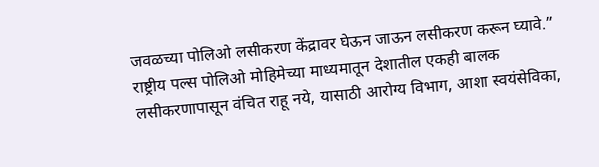जवळच्या पोलिओ लसीकरण केंद्रावर घेऊन जाऊन लसीकरण करून घ्यावे.”
राष्ट्रीय पल्स पोलिओ मोहिमेच्या माध्यमातून देशातील एकही बालक लसीकरणापासून वंचित राहू नये, यासाठी आरोग्य विभाग, आशा स्वयंसेविका,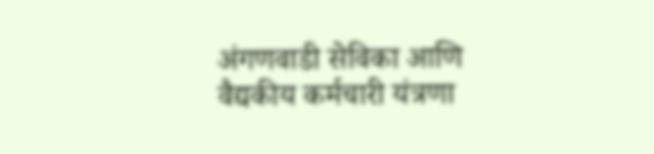अंगणवाडी सेविका आणि वैद्यकीय कर्मचारी यंत्रणा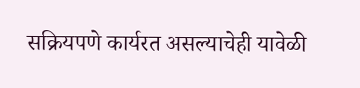सक्रियपणे कार्यरत असल्याचेही यावेळी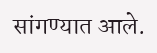सांगण्यात आले.